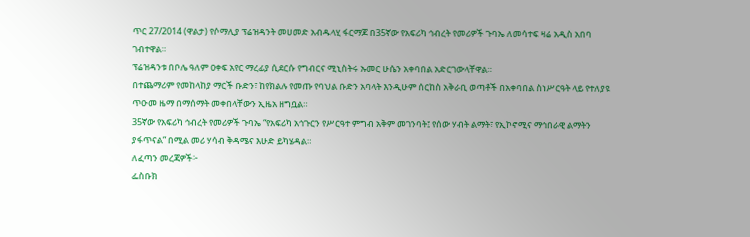ጥር 27/2014 (ዋልታ) የሶማሊያ ፕሬዝዳንት መሀመድ አብዱላሂ ፋርማጆ በ35ኛው የአፍሪካ ኅብረት የመሪዎች ጉባኤ ለመሳተፍ ዛሬ አዲስ አበባ ገብተዋል።
ፕሬዝዳንቱ በቦሌ ዓለም ዐቀፍ አየር ማረፊያ ሲደርሱ የግብርና ሚኒስትሩ ኡመር ሁሴን አቀባበል አድርገውላቸዋል።
በተጨማሪም የመከላከያ ማርች ቡድን፣ ከየክልሉ የመጡ የባህል ቡድን አባላት እንዲሁም ሰርከስ አቅራቢ ወጣቶች በአቀባበል ስነሥርዓት ላይ የተለያዩ ጥዑመ ዜማ በማሰማት መቀበላቸውን ኢዜአ ዘግቧል።
35ኛው የአፍሪካ ኅብረት የመሪዎች ጉባኤ “የአፍሪካ አኅጉርን የሥርዓተ ምግብ አቅም መገንባት፤ የሰው ሃብት ልማት፣ የኢኮኖሚና ማኅበራዊ ልማትን ያፋጥናል” በሚል መሪ ሃሳብ ቅዳሜና እሁድ ይካሄዳል።
ለፈጣን መረጃዎች፦
ፌስቡክ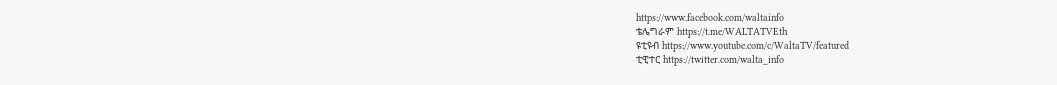https://www.facebook.com/waltainfo
ቴሌግራም https://t.me/WALTATVEth
ዩቲዩብ https://www.youtube.com/c/WaltaTV/featured
ቲዊተር https://twitter.com/walta_info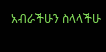አብራችሁን ስላላችሁ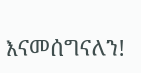እናመሰግናለን!